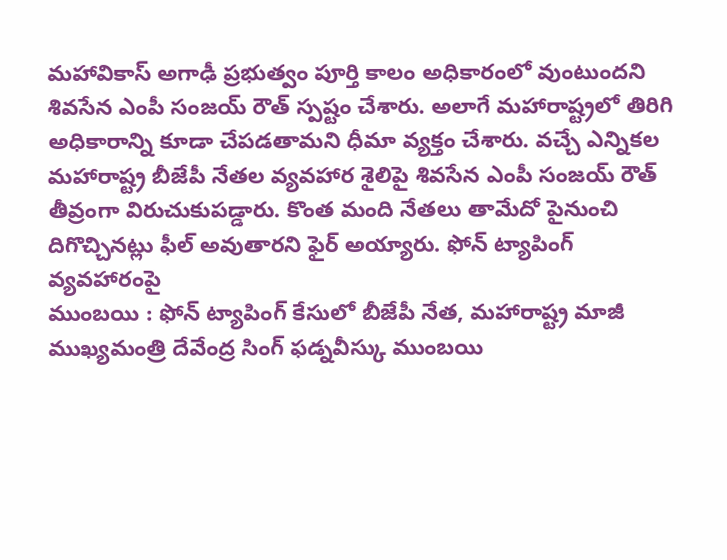మహావికాస్ అగాఢీ ప్రభుత్వం పూర్తి కాలం అధికారంలో వుంటుందని శివసేన ఎంపీ సంజయ్ రౌత్ స్పష్టం చేశారు. అలాగే మహారాష్ట్రలో తిరిగి అధికారాన్ని కూడా చేపడతామని ధీమా వ్యక్తం చేశారు. వచ్చే ఎన్నికల
మహారాష్ట్ర బీజేపీ నేతల వ్యవహార శైలిపై శివసేన ఎంపీ సంజయ్ రౌత్ తీవ్రంగా విరుచుకుపడ్డారు. కొంత మంది నేతలు తామేదో పైనుంచి దిగొచ్చినట్లు ఫీల్ అవుతారని ఫైర్ అయ్యారు. ఫోన్ ట్యాపింగ్ వ్యవహారంపై
ముంబయి : ఫోన్ ట్యాపింగ్ కేసులో బీజేపీ నేత, మహారాష్ట్ర మాజీ ముఖ్యమంత్రి దేవేంద్ర సింగ్ ఫడ్నవీస్కు ముంబయి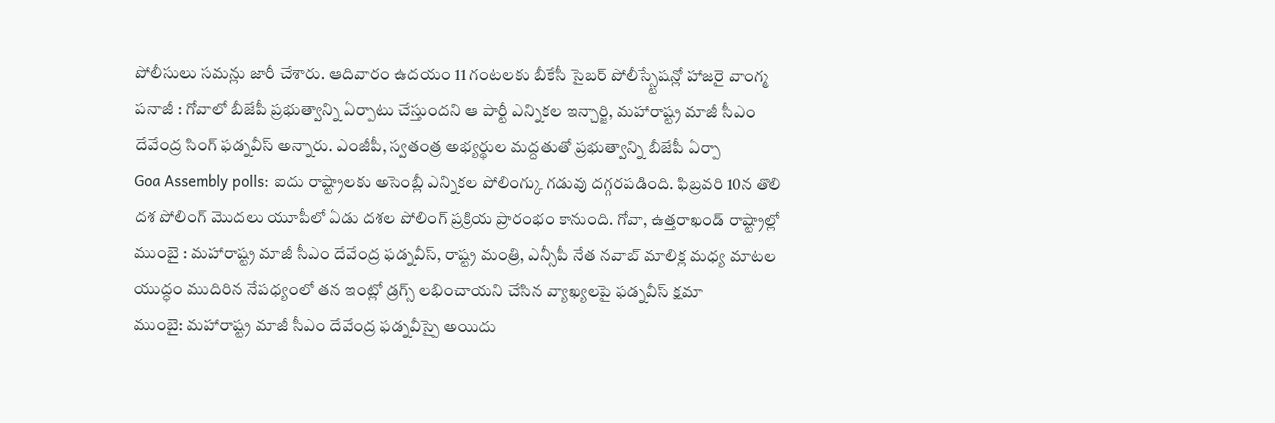పోలీసులు సమన్లు జారీ చేశారు. ఆదివారం ఉదయం 11 గంటలకు బీకేసీ సైబర్ పోలీస్స్టేషన్లో హాజరై వాంగ్మ
పనాజీ : గోవాలో బీజేపీ ప్రభుత్వాన్ని ఏర్పాటు చేస్తుందని ఆ పార్టీ ఎన్నికల ఇన్చార్జి, మహారాష్ట్ర మాజీ సీఎం దేవేంద్ర సింగ్ ఫడ్నవీస్ అన్నారు. ఎంజీపీ, స్వతంత్ర అభ్యర్థుల మద్దతుతో ప్రభుత్వాన్ని బీజేపీ ఏర్పా
Goa Assembly polls: ఐదు రాష్ట్రాలకు అసెంబ్లీ ఎన్నికల పోలింగ్కు గడువు దగ్గరపడింది. ఫిబ్రవరి 10న తొలి దశ పోలింగ్ మొదలు యూపీలో ఏడు దశల పోలింగ్ ప్రక్రియ ప్రారంభం కానుంది. గోవా, ఉత్తరాఖండ్ రాష్ట్రాల్లో
ముంబై : మహారాష్ట్ర మాజీ సీఎం దేవేంద్ర ఫడ్నవీస్, రాష్ట్ర మంత్రి, ఎన్సీపీ నేత నవాబ్ మాలిక్ల మధ్య మాటల యుద్ధం ముదిరిన నేపధ్యంలో తన ఇంట్లో డ్రగ్స్ లభించాయని చేసిన వ్యాఖ్యలపై ఫడ్నవీస్ క్షమా
ముంబై: మహారాష్ట్ర మాజీ సీఎం దేవేంద్ర ఫడ్నవీస్పై అయిదు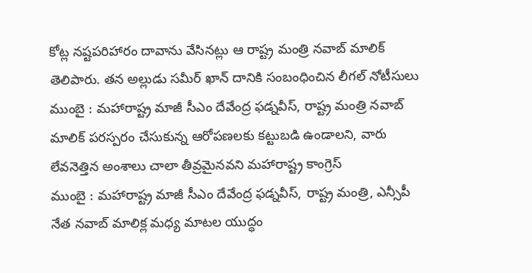కోట్ల నష్టపరిహారం దావాను వేసినట్లు ఆ రాష్ట్ర మంత్రి నవాబ్ మాలిక్ తెలిపారు. తన అల్లుడు సమీర్ ఖాన్ దానికి సంబంధించిన లీగల్ నోటీసులు
ముంబై : మహారాష్ట్ర మాజీ సీఎం దేవేంద్ర ఫడ్నవీస్, రాష్ట్ర మంత్రి నవాబ్ మాలిక్ పరస్పరం చేసుకున్న ఆరోపణలకు కట్టుబడి ఉండాలని, వారు లేవనెత్తిన అంశాలు చాలా తీవ్రమైనవని మహారాష్ట్ర కాంగ్రెస్
ముంబై : మహారాష్ట్ర మాజీ సీఎం దేవేంద్ర ఫడ్నవీస్, రాష్ట్ర మంత్రి, ఎన్సీపీ నేత నవాబ్ మాలిక్ల మధ్య మాటల యుద్ధం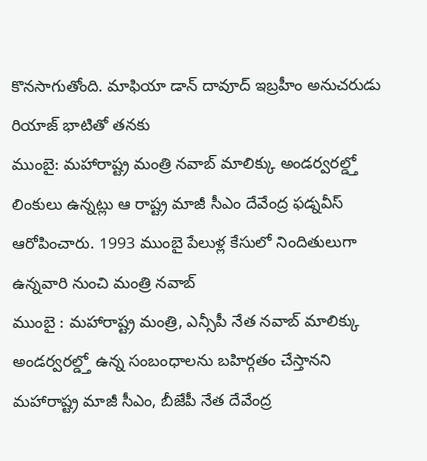కొనసాగుతోంది. మాఫియా డాన్ దావూద్ ఇబ్రహీం అనుచరుడు రియాజ్ భాటితో తనకు
ముంబై: మహారాష్ట్ర మంత్రి నవాబ్ మాలిక్కు అండర్వరల్డ్తో లింకులు ఉన్నట్లు ఆ రాష్ట్ర మాజీ సీఎం దేవేంద్ర ఫడ్నవీస్ ఆరోపించారు. 1993 ముంబై పేలుళ్ల కేసులో నిందితులుగా ఉన్నవారి నుంచి మంత్రి నవాబ్
ముంబై : మహారాష్ట్ర మంత్రి, ఎన్సీపీ నేత నవాబ్ మాలిక్కు అండర్వరల్డ్తో ఉన్న సంబంధాలను బహిర్గతం చేస్తానని మహారాష్ట్ర మాజీ సీఎం, బీజేపీ నేత దేవేంద్ర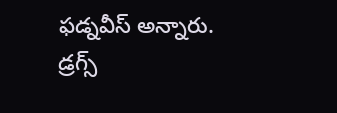ఫడ్నవీస్ అన్నారు. డ్రగ్స్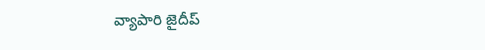వ్యాపారి జైదీప్